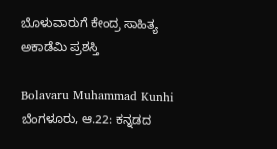ಬೊಳುವಾರುಗೆ ಕೇಂದ್ರ ಸಾಹಿತ್ಯ ಅಕಾಡೆಮಿ ಪ್ರಶಸ್ತಿ

Bolavaru Muhammad Kunhi
ಬೆಂಗಳೂರು, ಆ.22: ಕನ್ನಡದ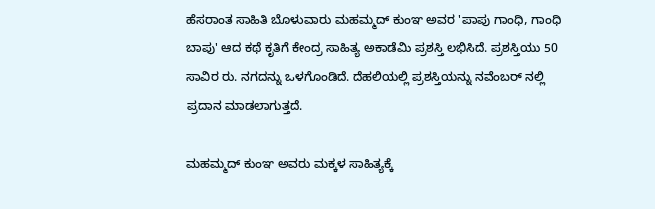ಹೆಸರಾಂತ ಸಾಹಿತಿ ಬೊಳುವಾರು ಮಹಮ್ಮದ್ ಕುಂಞ ಅವರ 'ಪಾಪು ಗಾಂಧಿ, ಗಾಂಧಿ ಬಾಪು' ಆದ ಕಥೆ ಕೃತಿಗೆ ಕೇಂದ್ರ ಸಾಹಿತ್ಯ ಅಕಾಡೆಮಿ ಪ್ರಶಸ್ತಿ ಲಭಿಸಿದೆ. ಪ್ರಶಸ್ತಿಯು 50 ಸಾವಿರ ರು. ನಗದನ್ನು ಒಳಗೊಂಡಿದೆ. ದೆಹಲಿಯಲ್ಲಿ ಪ್ರಶಸ್ತಿಯನ್ನು ನವೆಂಬರ್ ನಲ್ಲಿ ಪ್ರದಾನ ಮಾಡಲಾಗುತ್ತದೆ.

ಮಹಮ್ಮದ್ ಕುಂಞ ಅವರು ಮಕ್ಕಳ ಸಾಹಿತ್ಯಕ್ಕೆ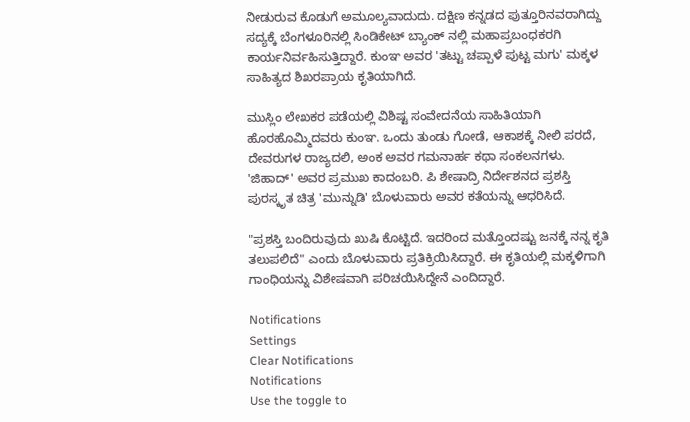ನೀಡುರುವ ಕೊಡುಗೆ ಅಮೂಲ್ಯವಾದುದು. ದಕ್ಷಿಣ ಕನ್ನಡದ ಪುತ್ತೂರಿನವರಾಗಿದ್ದು ಸದ್ಯಕ್ಕೆ ಬೆಂಗಳೂರಿನಲ್ಲಿ ಸಿಂಡಿಕೇಟ್ ಬ್ಯಾಂಕ್ ನಲ್ಲಿ ಮಹಾಪ್ರಬಂಧಕರಗಿ ಕಾರ್ಯನಿರ್ವಹಿಸುತ್ತಿದ್ದಾರೆ. ಕುಂಞ ಅವರ 'ತಟ್ಟು ಚಪ್ಪಾಳೆ ಪುಟ್ಟ ಮಗು' ಮಕ್ಕಳ ಸಾಹಿತ್ಯದ ಶಿಖರಪ್ರಾಯ ಕೃತಿಯಾಗಿದೆ.

ಮುಸ್ಲಿಂ ಲೇಖಕರ ಪಡೆಯಲ್ಲಿ ವಿಶಿಷ್ಟ ಸಂವೇದನೆಯ ಸಾಹಿತಿಯಾಗಿ ಹೊರಹೊಮ್ಮಿದವರು ಕುಂಞ. ಒಂದು ತುಂಡು ಗೋಡೆ, ಆಕಾಶಕ್ಕೆ ನೀಲಿ ಪರದೆ, ದೇವರುಗಳ ರಾಜ್ಯದಲಿ, ಅಂಕ ಅವರ ಗಮನಾರ್ಹ ಕಥಾ ಸಂಕಲನಗಳು. 'ಜಿಹಾದ್' ಅವರ ಪ್ರಮುಖ ಕಾದಂಬರಿ. ಪಿ ಶೇಷಾದ್ರಿ ನಿರ್ದೇಶನದ ಪ್ರಶಸ್ತಿ ಪುರಸ್ಕೃತ ಚಿತ್ರ 'ಮುನ್ನುಡಿ' ಬೊಳುವಾರು ಅವರ ಕತೆಯನ್ನು ಆಧರಿಸಿದೆ.

"ಪ್ರಶಸ್ತಿ ಬಂದಿರುವುದು ಖುಷಿ ಕೊಟ್ಟಿದೆ. ಇದರಿಂದ ಮತ್ತೊಂದಷ್ಟು ಜನಕ್ಕೆ ನನ್ನ ಕೃತಿ ತಲುಪಲಿದೆ" ಎಂದು ಬೊಳುವಾರು ಪ್ರತಿಕ್ರಿಯಿಸಿದ್ದಾರೆ. ಈ ಕೃತಿಯಲ್ಲಿ ಮಕ್ಕಳಿಗಾಗಿ ಗಾಂಧಿಯನ್ನು ವಿಶೇಷವಾಗಿ ಪರಿಚಯಿಸಿದ್ದೇನೆ ಎಂದಿದ್ದಾರೆ.

Notifications
Settings
Clear Notifications
Notifications
Use the toggle to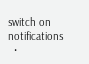switch on notifications
  •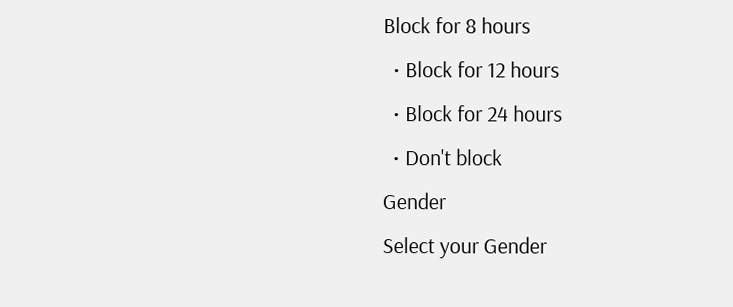Block for 8 hours
  • Block for 12 hours
  • Block for 24 hours
  • Don't block
Gender
Select your Gender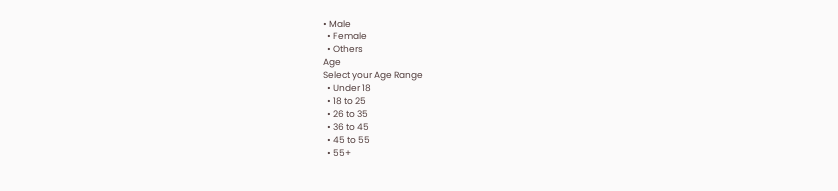• Male
  • Female
  • Others
Age
Select your Age Range
  • Under 18
  • 18 to 25
  • 26 to 35
  • 36 to 45
  • 45 to 55
  • 55+